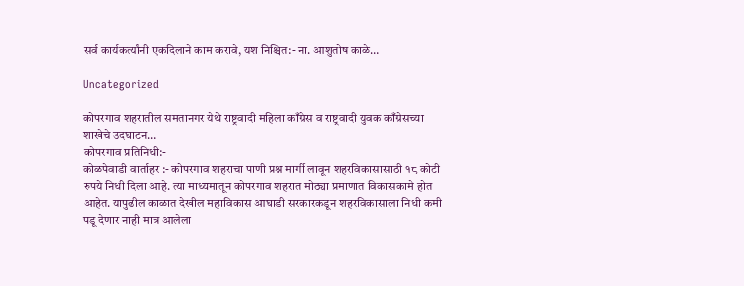सर्व कार्यकर्त्यांनी एकदिलाने काम करावे, यश निश्चित:- ना. आशुतोष काळे…

Uncategorized

कोपरगाव शहरातील समतानगर येथे राष्ट्रवादी महिला काँग्रेस व राष्ट्रवादी युवक काँग्रेसच्या शाखेचे उदघाटन…
कोपरगाव प्रतिनिधी:-
कोळपेवाडी वार्ताहर :- कोपरगाव शहराचा पाणी प्रश्न मार्गी लावून शहरविकासासाठी १८ कोटी रुपये निधी दिला आहे. त्या माध्यमातून कोपरगाव शहरात मोठ्या प्रमाणात विकासकामे होत आहेत. यापुढील काळात देखील महाविकास आघाडी सरकारकडून शहरविकासाला निधी कमी पडू देणार नाही मात्र आलेला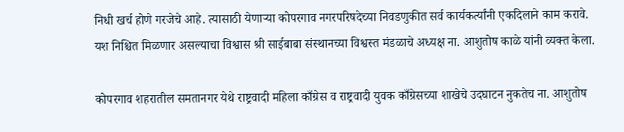निधी खर्च होणे गरजेचे आहे. त्यासाठी येणाऱ्या कोपरगाव नगरपरिषदेच्या निवडणुकीत सर्व कार्यकर्त्यांनी एकदिलाने काम करावे. यश निश्चित मिळणार असल्याचा विश्वास श्री साईबाबा संस्थानच्या विश्वस्त मंडळाचे अध्यक्ष ना. आशुतोष काळे यांनी व्यक्त केला.

कोपरगाव शहरातील समतानगर येथे राष्ट्रवादी महिला काँग्रेस व राष्ट्रवादी युवक काँग्रेसच्या शाखेचे उदघाटन नुकतेच ना. आशुतोष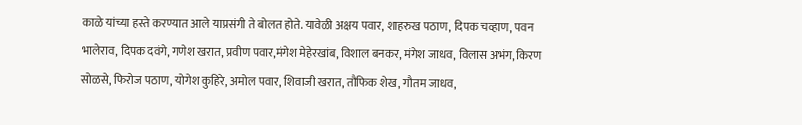काळे यांच्या हस्ते करण्यात आले याप्रसंगी ते बोलत होते. यावेळी अक्षय पवार, शाहरुख पठाण, दिपक चव्हाण, पवन भालेराव, दिपक दवंगे, गणेश खरात, प्रवीण पवार,मंगेश मेहेरखांब, विशाल बनकर, मंगेश जाधव, विलास अभंग, किरण सोळसे, फिरोज पठाण, योगेश कुहिरे, अमोल पवार, शिवाजी खरात, तौफिक शेख, गौतम जाधव,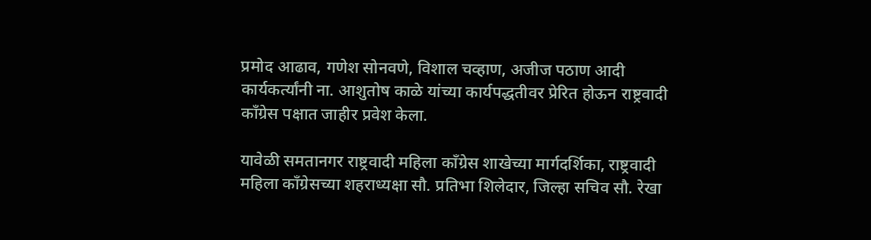प्रमोद आढाव, गणेश सोनवणे, विशाल चव्हाण, अजीज पठाण आदी कार्यकर्त्यांनी ना. आशुतोष काळे यांच्या कार्यपद्धतीवर प्रेरित होऊन राष्ट्रवादी काँग्रेस पक्षात जाहीर प्रवेश केला.

यावेळी समतानगर राष्ट्रवादी महिला काँग्रेस शाखेच्या मार्गदर्शिका, राष्ट्रवादी महिला काँग्रेसच्या शहराध्यक्षा सौ. प्रतिभा शिलेदार, जिल्हा सचिव सौ. रेखा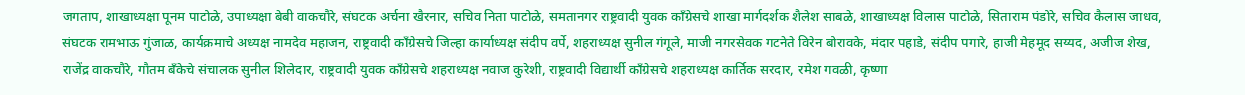जगताप, शाखाध्यक्षा पूनम पाटोळे, उपाध्यक्षा बेबी वाकचौरे, संघटक अर्चना खैरनार, सचिव निता पाटोळे, समतानगर राष्ट्रवादी युवक काँग्रेसचे शाखा मार्गदर्शक शैलेश साबळे, शाखाध्यक्ष विलास पाटोळे, सिताराम पंडोरे, सचिव कैलास जाधव, संघटक रामभाऊ गुंजाळ, कार्यक्रमाचे अध्यक्ष नामदेव महाजन, राष्ट्रवादी काँग्रेसचे जिल्हा कार्याध्यक्ष संदीप वर्पे, शहराध्यक्ष सुनील गंगूले, माजी नगरसेवक गटनेते विरेन बोरावके, मंदार पहाडे, संदीप पगारे, हाजी मेहमूद सय्यद, अजीज शेख, राजेंद्र वाकचौरे, गौतम बँकेचे संचालक सुनील शिलेदार, राष्ट्रवादी युवक काँग्रेसचे शहराध्यक्ष नवाज कुरेशी, राष्ट्रवादी विद्यार्थी काँग्रेसचे शहराध्यक्ष कार्तिक सरदार, रमेश गवळी, कृष्णा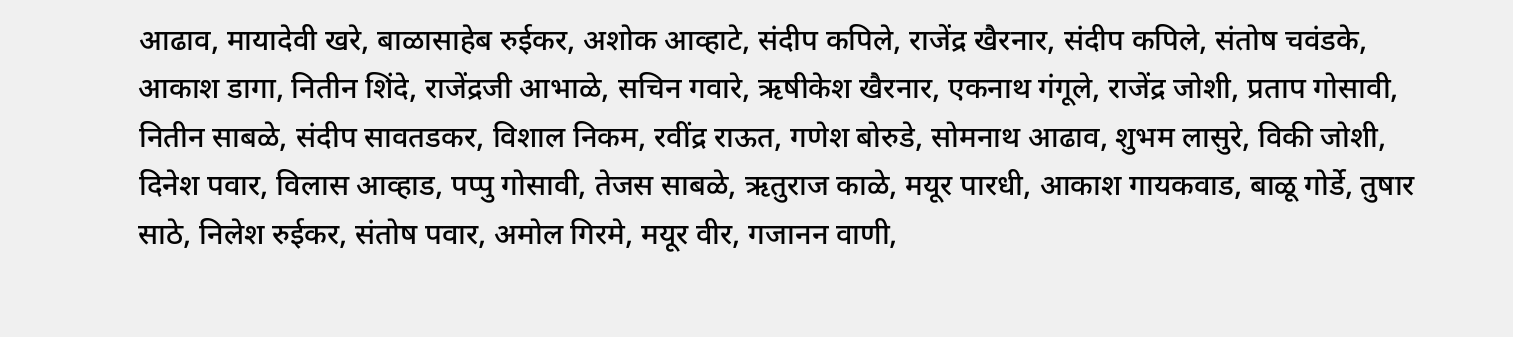आढाव, मायादेवी खरे, बाळासाहेब रुईकर, अशोक आव्हाटे, संदीप कपिले, राजेंद्र खैरनार, संदीप कपिले, संतोष चवंडके, आकाश डागा, नितीन शिंदे, राजेंद्रजी आभाळे, सचिन गवारे, ऋषीकेश खैरनार, एकनाथ गंगूले, राजेंद्र जोशी, प्रताप गोसावी, नितीन साबळे, संदीप सावतडकर, विशाल निकम, रवींद्र राऊत, गणेश बोरुडे, सोमनाथ आढाव, शुभम लासुरे, विकी जोशी, दिनेश पवार, विलास आव्हाड, पप्पु गोसावी, तेजस साबळे, ऋतुराज काळे, मयूर पारधी, आकाश गायकवाड, बाळू गोर्डे, तुषार साठे, निलेश रुईकर, संतोष पवार, अमोल गिरमे, मयूर वीर, गजानन वाणी,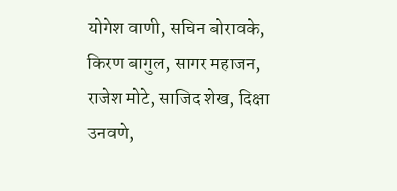योगेश वाणी, सचिन बोरावके, किरण बागुल, सागर महाजन, राजेश मोटे, साजिद शेख, दिक्षा उनवणे,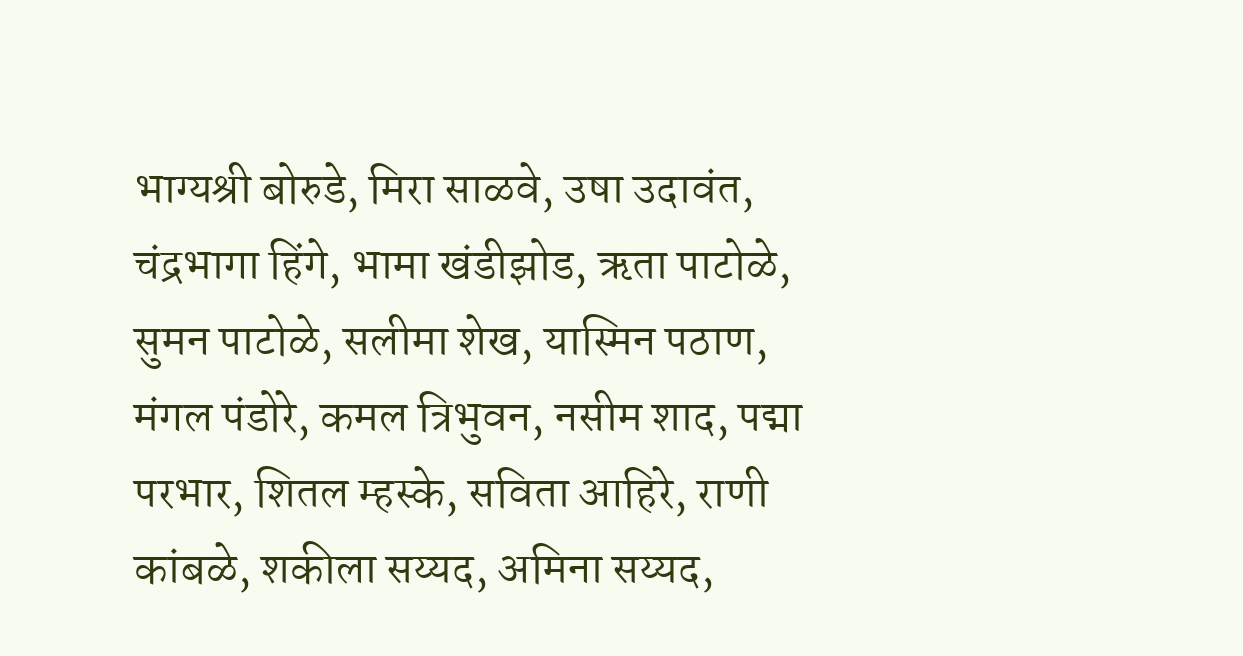भाग्यश्री बोरुडे, मिरा साळवे, उषा उदावंत, चंद्रभागा हिंगे, भामा खंडीझोड, ऋता पाटोळे, सुमन पाटोळे, सलीमा शेख, यास्मिन पठाण, मंगल पंडोरे, कमल त्रिभुवन, नसीम शाद, पद्मा परभार, शितल म्हस्के, सविता आहिरे, राणी कांबळे, शकीला सय्यद, अमिना सय्यद,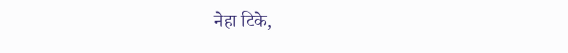नेहा टिके,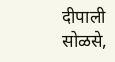दीपाली सोळसे,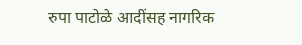रुपा पाटोळे आदींसह नागरिक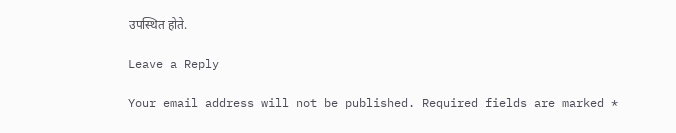उपस्थित होते.

Leave a Reply

Your email address will not be published. Required fields are marked *